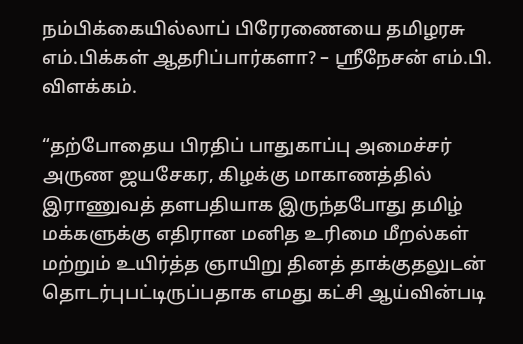நம்பிக்கையில்லாப் பிரேரணையை தமிழரசு எம்.பிக்கள் ஆதரிப்பார்களா? – ஸ்ரீநேசன் எம்.பி. விளக்கம்.

“தற்போதைய பிரதிப் பாதுகாப்பு அமைச்சர் அருண ஜயசேகர, கிழக்கு மாகாணத்தில் இராணுவத் தளபதியாக இருந்தபோது தமிழ் மக்களுக்கு எதிரான மனித உரிமை மீறல்கள் மற்றும் உயிர்த்த ஞாயிறு தினத் தாக்குதலுடன் தொடர்புபட்டிருப்பதாக எமது கட்சி ஆய்வின்படி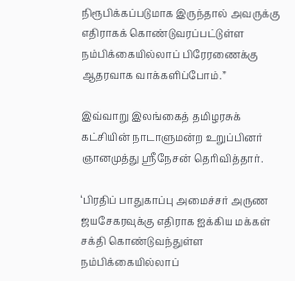நிரூபிக்கப்படுமாக இருந்தால் அவருக்கு எதிராகக் கொண்டுவரப்பட்டுள்ள நம்பிக்கையில்லாப் பிரேரணைக்கு ஆதரவாக வாக்களிப்போம்.”

இவ்வாறு இலங்கைத் தமிழரசுக் கட்சியின் நாடாளுமன்ற உறுப்பினர் ஞானமுத்து ஸ்ரீநேசன் தெரிவித்தார்.

‘பிரதிப் பாதுகாப்பு அமைச்சர் அருண ஜயசேகரவுக்கு எதிராக ஐக்கிய மக்கள் சக்தி கொண்டுவந்துள்ள நம்பிக்கையில்லாப்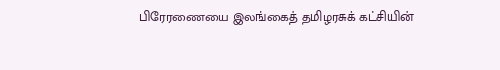பிரேரணையை இலங்கைத் தமிழரசுக் கட்சியின்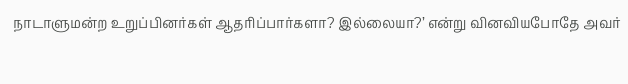நாடாளுமன்ற உறுப்பினர்கள் ஆதரிப்பார்களா? இல்லையா?’ என்று வினவியபோதே அவர்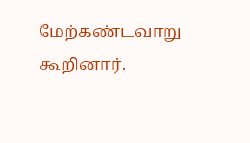மேற்கண்டவாறு கூறினார்.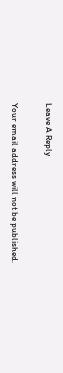Leave A Reply

Your email address will not be published.